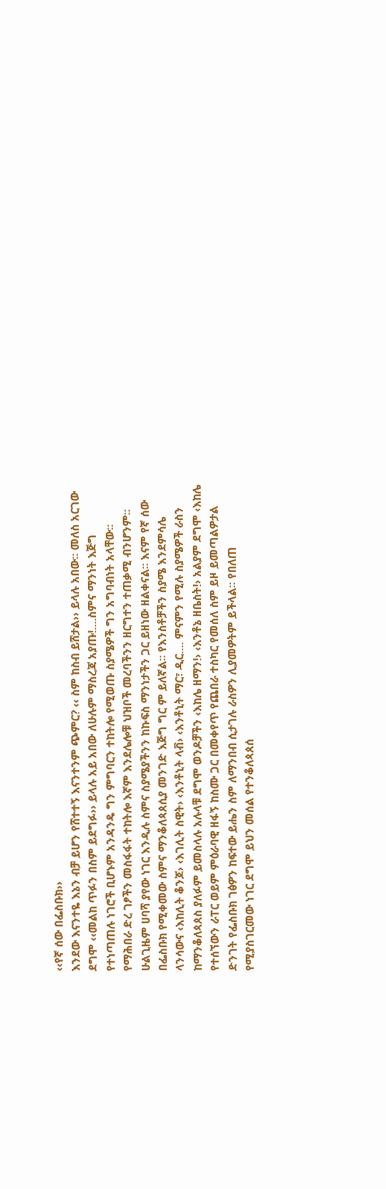‹‹የኛ ሰው በፌስቡክ››
እንደው እናንተዬ እኔን ብቻ ይሆን የሸተተኝ እናንተንም ጭምር? ‹‹ ስም ከስብ ይሸታል›› ይላሉ አበው፡፡ መለስ አርገው ደግሞ ‹‹መልከ ጥፉን በስም ይደግፉ›› ይላሉ አይ አበው ለሁሉም ማስረጃ አያጡ!....ስምና ማንነት እጅግ የተነጣጠሉ ነገሮች ቢሆኑም አንዳንዴ ግን ምግባርን ተከትሎ የሚወጡ ስያሜዎች ግን አግባብነት አላቸው፡፡ የማሕበራ ድረ ገፆችን መስፋፋት ተከትሎ እኛም እንደሌሎቹ ህዝቦች መረባችንን ዘርግተን ተጠቃሚ ብንሆንም፡፡ ሁልጊዜም ሀባሻ ያየው ነገር እንዲሉ ስምና ስያሜያችንን ከኩፍስ ማንነታችን ጋር ይዘነው ዘልቀናል፡፡ እናም የኛ ሰው በፌስቡክ የሚቀመው ስምና ማንቆለጳጰሲያ መንገድ እጅግ ግር ም ይለኛል፡፡ የእንስቶቻችን ስያሜ እንደምሳሌ ላንሳውና ‹እከሊት ቆንጆ› ‹እገሊት ስዊት› ‹እንቶኒት ላቭ› ‹እንቶኒት ማር፣ ዲር.... ምናምን የሚሉ ስያሜዎች ራስን ከማንቆለጳጰስ ያለፉም ይመስላሉ አሉላቹ ደግሞ ወንዶቻችን ‹እከሌ ዘማን!› ‹እንቶኔ ዘቤስት!› አልያም ደግሞ ‹እከሌ የተሰኘውን ራፐር ወይም ምዕራባዊ ዘፋኝ ከስሙ ጋር በመቀየጥ የጨበራ ተስካር የመሰለ ስም ይዞ ይመጣልዎታል ድንገት የፌስቡክ ገፅዎን ከፍተው ይሔን ስም ለማንበብ ሲታገሉ ራስዎን ሊያመዎትም ይችላል፡፡ የበለጠ የሚያስገርመው ነገር ደግሞ ይህን መሰል የተንቆለጳጰሰ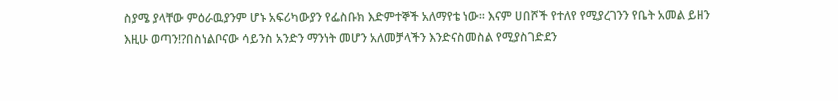ስያሜ ያላቸው ምዕራዉያንም ሆኑ አፍሪካውያን የፌስቡክ እድምተኞች አለማየቴ ነው፡፡ እናም ሀበሾች የተለየ የሚያረገንን የቤት አመል ይዘን እዚሁ ወጣን!?በስነልቦናው ሳይንስ አንድን ማንነት መሆን አለመቻላችን እንድናስመስል የሚያስገድደን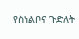የስነልቦና ጉድለት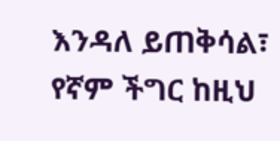እንዳለ ይጠቅሳል፣ የኛም ችግር ከዚህ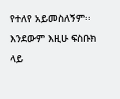የተለየ አይመስለኝም፡፡ እንደውም እዚሁ ፍስቡክ ላይ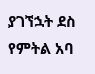ያገኘኋት ደስ የምትል አባ